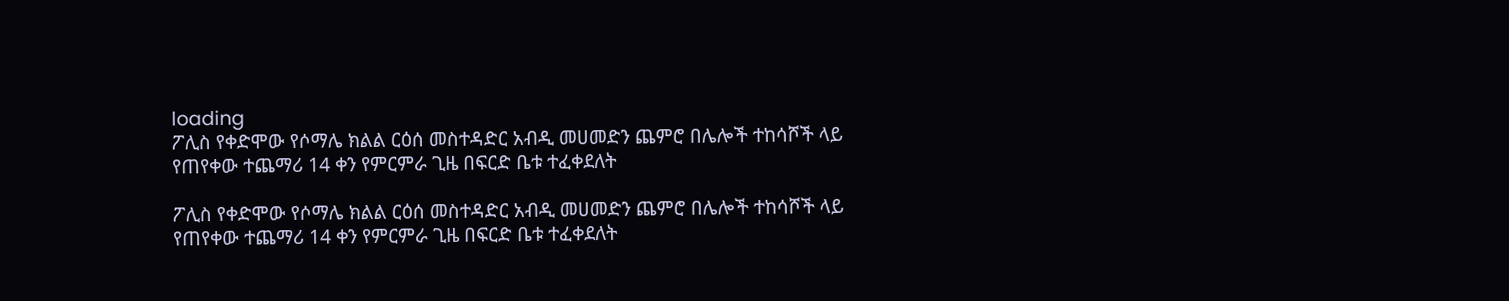loading
ፖሊስ የቀድሞው የሶማሌ ክልል ርዕሰ መስተዳድር አብዲ መሀመድን ጨምሮ በሌሎች ተከሳሾች ላይ የጠየቀው ተጨማሪ 14 ቀን የምርምራ ጊዜ በፍርድ ቤቱ ተፈቀደለት

ፖሊስ የቀድሞው የሶማሌ ክልል ርዕሰ መስተዳድር አብዲ መሀመድን ጨምሮ በሌሎች ተከሳሾች ላይ የጠየቀው ተጨማሪ 14 ቀን የምርምራ ጊዜ በፍርድ ቤቱ ተፈቀደለት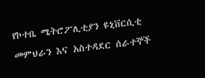የኮተቤ ሜትሮፖሊቲያን ዩኒቨርሲቲ መምህራን እና አስተዳደር ሰራተኞች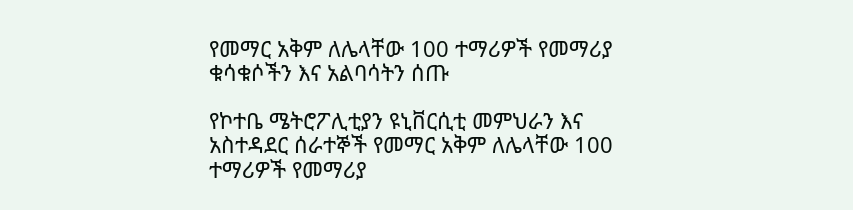የመማር አቅም ለሌላቸው 100 ተማሪዎች የመማሪያ ቁሳቁሶችን እና አልባሳትን ሰጡ

የኮተቤ ሜትሮፖሊቲያን ዩኒቨርሲቲ መምህራን እና አስተዳደር ሰራተኞች የመማር አቅም ለሌላቸው 100 ተማሪዎች የመማሪያ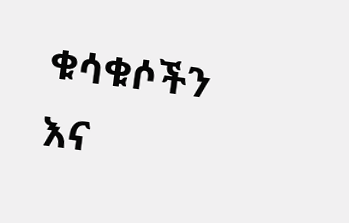ቁሳቁሶችን እና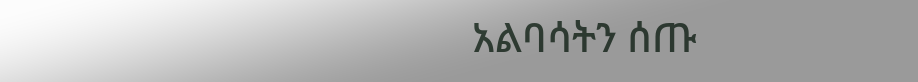አልባሳትን ሰጡ